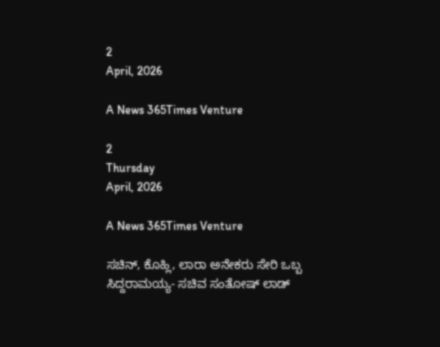2
April, 2026

A News 365Times Venture

2
Thursday
April, 2026

A News 365Times Venture

ಸಚಿನ್, ಕೊಹ್ಲಿ, ಲಾರಾ ಅನೇಕರು ಸೇರಿ ಒಬ್ಬ ಸಿದ್ದರಾಮಯ್ಯ- ಸಚಿವ ಸಂತೋಷ್ ಲಾಡ್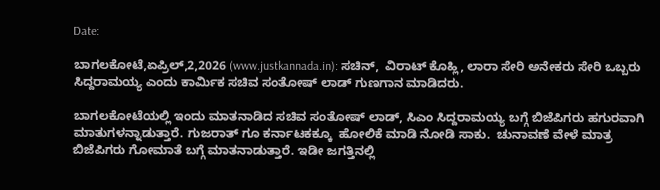Date:

ಬಾಗಲಕೋಟೆ,ಏಪ್ರಿಲ್,2,2026 (www.justkannada.in): ಸಚಿನ್,  ವಿರಾಟ್ ಕೊಹ್ಲಿ, ಲಾರಾ ಸೇರಿ ಅನೇಕರು ಸೇರಿ ಒಬ್ಬರು ಸಿದ್ದರಾಮಯ್ಯ ಎಂದು ಕಾರ್ಮಿಕ ಸಚಿವ ಸಂತೋಷ್ ಲಾಡ್ ಗುಣಗಾನ ಮಾಡಿದರು.

ಬಾಗಲಕೋಟೆಯಲ್ಲಿ ಇಂದು ಮಾತನಾಡಿದ ಸಚಿವ ಸಂತೋಷ್ ಲಾಡ್, ಸಿಎಂ ಸಿದ್ದರಾಮಯ್ಯ ಬಗ್ಗೆ ಬಿಜೆಪಿಗರು ಹಗುರವಾಗಿ ಮಾತುಗಳನ್ನಾಡುತ್ತಾರೆ. ಗುಜರಾತ್ ಗೂ ಕರ್ನಾಟಕಕ್ಕೂ  ಹೋಲಿಕೆ ಮಾಡಿ ನೋಡಿ ಸಾಕು.  ಚುನಾವಣೆ ವೇಳೆ ಮಾತ್ರ ಬಿಜೆಪಿಗರು ಗೋಮಾತೆ ಬಗ್ಗೆ ಮಾತನಾಡುತ್ತಾರೆ. ಇಡೀ ಜಗತ್ತಿನಲ್ಲಿ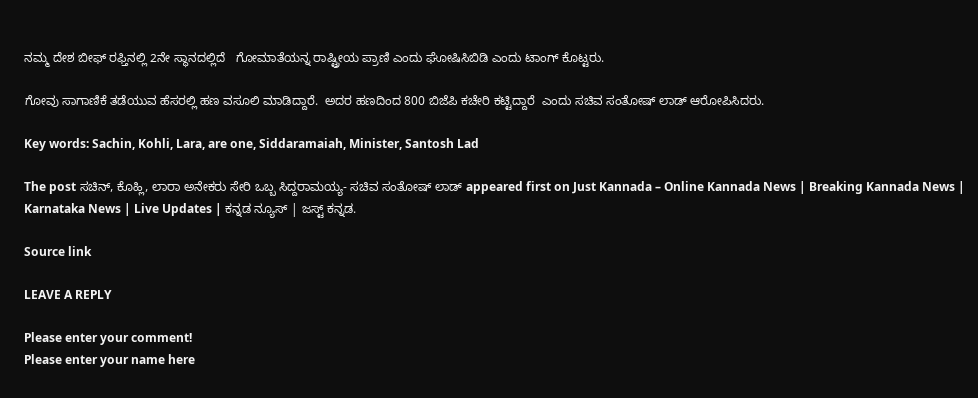ನಮ್ಮ ದೇಶ ಬೀಫ್ ರಫ್ತಿನಲ್ಲಿ 2ನೇ ಸ್ಥಾನದಲ್ಲಿದೆ   ಗೋಮಾತೆಯನ್ನ ರಾಷ್ಟ್ರೀಯ ಪ್ರಾಣಿ ಎಂದು ಘೋಷಿಸಿಬಿಡಿ ಎಂದು ಟಾಂಗ್ ಕೊಟ್ಟರು.

ಗೋವು ಸಾಗಾಣಿಕೆ ತಡೆಯುವ ಹೆಸರಲ್ಲಿ ಹಣ ವಸೂಲಿ ಮಾಡಿದ್ದಾರೆ.  ಅದರ ಹಣದಿಂದ 800 ಬಿಜೆಪಿ ಕಚೇರಿ ಕಟ್ಟಿದ್ದಾರೆ  ಎಂದು ಸಚಿವ ಸಂತೋಷ್ ಲಾಡ್ ಆರೋಪಿಸಿದರು.

Key words: Sachin, Kohli, Lara, are one, Siddaramaiah, Minister, Santosh Lad

The post ಸಚಿನ್, ಕೊಹ್ಲಿ, ಲಾರಾ ಅನೇಕರು ಸೇರಿ ಒಬ್ಬ ಸಿದ್ದರಾಮಯ್ಯ- ಸಚಿವ ಸಂತೋಷ್ ಲಾಡ್ appeared first on Just Kannada – Online Kannada News | Breaking Kannada News | Karnataka News | Live Updates | ಕನ್ನಡ ನ್ಯೂಸ್ | ಜಸ್ಟ್ ಕನ್ನಡ.

Source link

LEAVE A REPLY

Please enter your comment!
Please enter your name here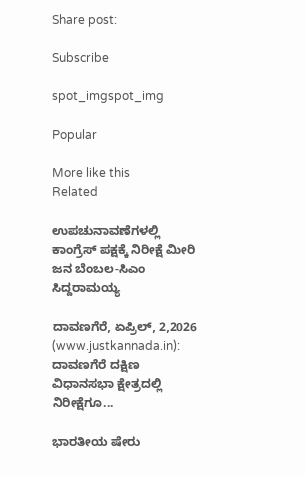Share post:

Subscribe

spot_imgspot_img

Popular

More like this
Related

ಉಪಚುನಾವಣೆಗಳಲ್ಲಿ ಕಾಂಗ್ರೆಸ್ ಪಕ್ಷಕ್ಕೆ ನಿರೀಕ್ಷೆ ಮೀರಿ ಜನ ಬೆಂಬಲ-ಸಿಎಂ ಸಿದ್ದರಾಮಯ್ಯ

ದಾವಣಗೆರೆ, ಏಪ್ರಿಲ್, 2,2026 (www.justkannada.in): ದಾವಣಗೆರೆ ದಕ್ಷಿಣ ವಿಧಾನಸಭಾ ಕ್ಷೇತ್ರದಲ್ಲಿ ನಿರೀಕ್ಷೆಗೂ...

ಭಾರತೀಯ ಷೇರು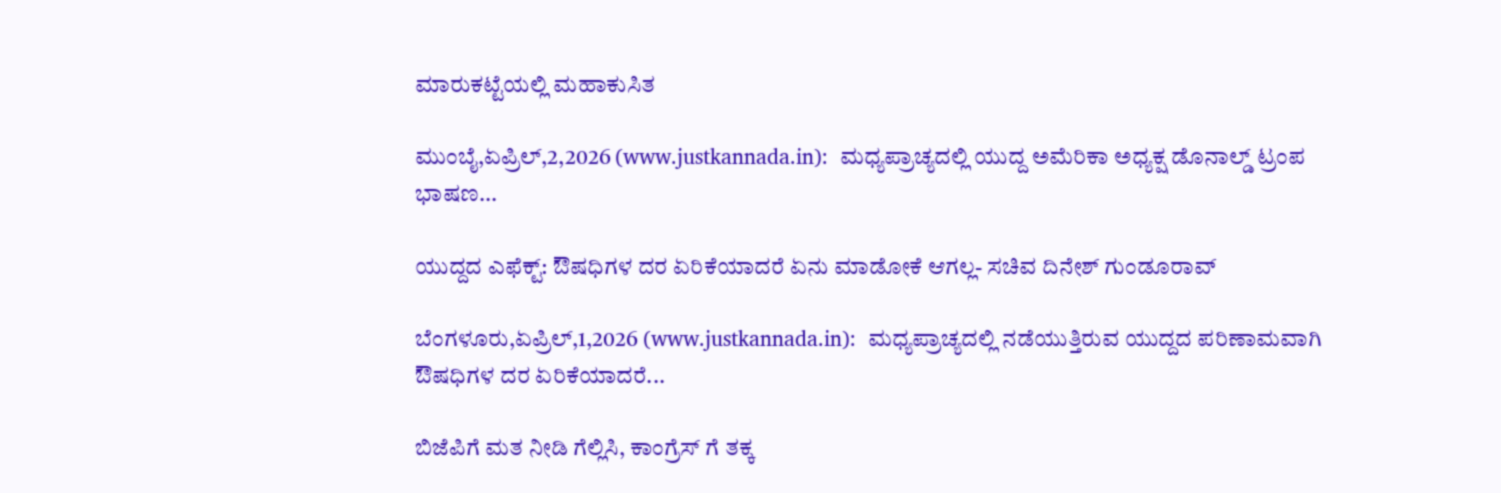ಮಾರುಕಟ್ಟೆಯಲ್ಲಿ ಮಹಾಕುಸಿತ

ಮುಂಬೈ,ಏಪ್ರಿಲ್,2,2026 (www.justkannada.in):  ಮಧ್ಯಪ್ರಾಚ್ಯದಲ್ಲಿ ಯುದ್ದ ಅಮೆರಿಕಾ ಅಧ್ಯಕ್ಷ ಡೊನಾಲ್ಡ್ ಟ್ರಂಪ ಭಾಷಣ...

ಯುದ್ದದ ಎಫೆಕ್ಟ್: ಔಷಧಿಗಳ ದರ ಏರಿಕೆಯಾದರೆ ಏನು ಮಾಡೋಕೆ ಆಗಲ್ಲ- ಸಚಿವ ದಿನೇಶ್ ಗುಂಡೂರಾವ್

ಬೆಂಗಳೂರು,ಏಪ್ರಿಲ್,1,2026 (www.justkannada.in):  ಮಧ್ಯಪ್ರಾಚ್ಯದಲ್ಲಿ ನಡೆಯುತ್ತಿರುವ ಯುದ್ದದ ಪರಿಣಾಮವಾಗಿ ಔಷಧಿಗಳ ದರ ಏರಿಕೆಯಾದರೆ...

ಬಿಜೆಪಿಗೆ ಮತ ನೀಡಿ ಗೆಲ್ಲಿಸಿ, ಕಾಂಗ್ರೆಸ್ ಗೆ ತಕ್ಕ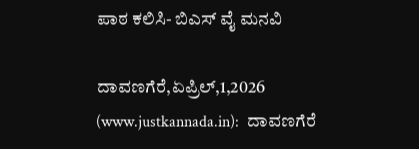ಪಾಠ ಕಲಿಸಿ- ಬಿಎಸ್ ವೈ ಮನವಿ

ದಾವಣಗೆರೆ,ಏಪ್ರಿಲ್,1,2026 (www.justkannada.in):  ದಾವಣಗೆರೆ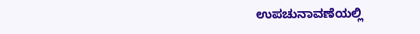ಉಪಚುನಾವಣೆಯಲ್ಲಿ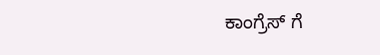ಕಾಂಗ್ರೆಸ್ ಗೆ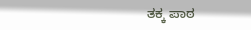ತಕ್ಕ ಪಾಠ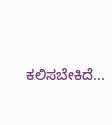ಕಲಿಸಬೇಕಿದೆ...